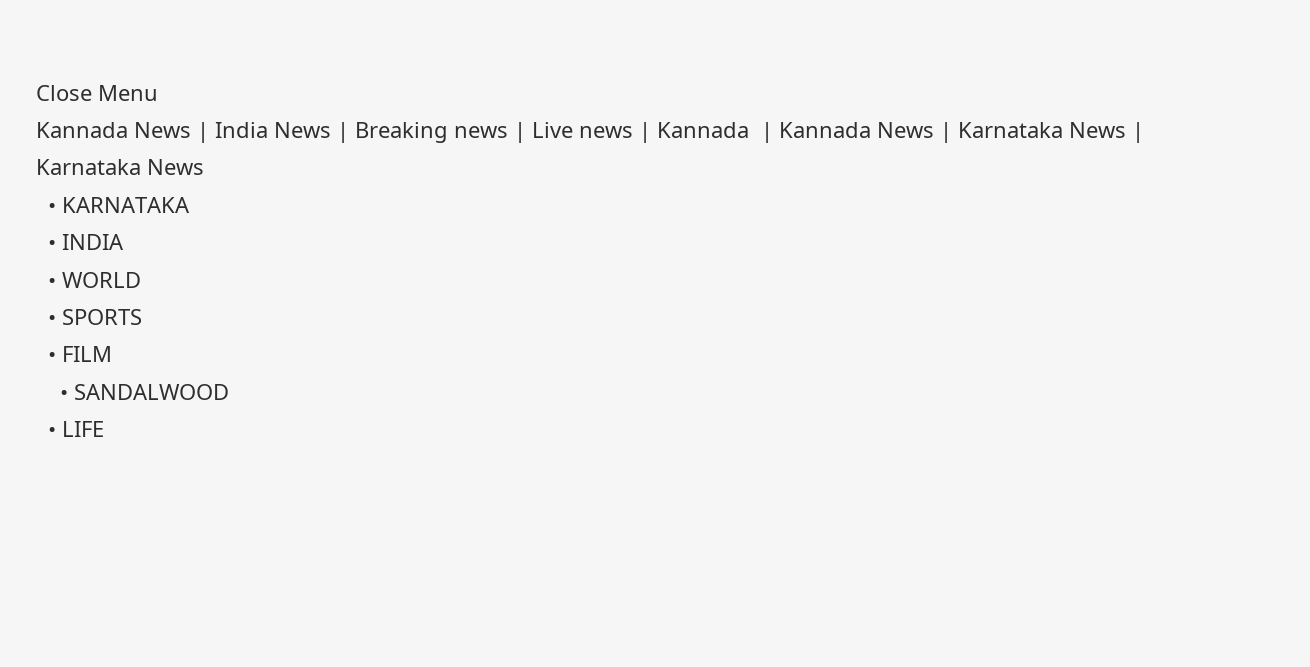Close Menu
Kannada News | India News | Breaking news | Live news | Kannada  | Kannada News | Karnataka News | Karnataka News
  • KARNATAKA
  • INDIA
  • WORLD
  • SPORTS
  • FILM
    • SANDALWOOD
  • LIFE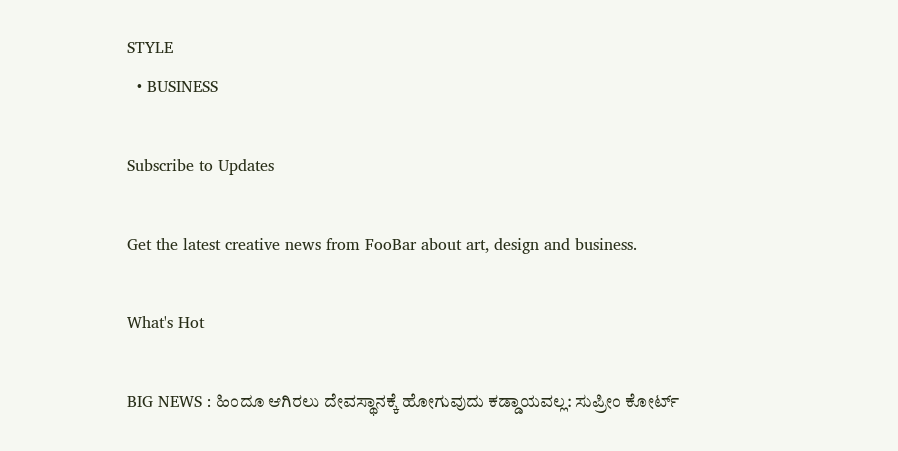STYLE
  • BUSINESS

Subscribe to Updates

Get the latest creative news from FooBar about art, design and business.

What's Hot

BIG NEWS : ಹಿಂದೂ ಆಗಿರಲು ದೇವಸ್ಥಾನಕ್ಕೆ ಹೋಗುವುದು ಕಡ್ಡಾಯವಲ್ಲ: ಸುಪ್ರೀಂ ಕೋರ್ಟ್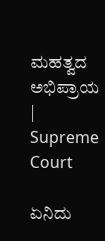ಮಹತ್ವದ ಅಭಿಪ್ರಾಯ | Supreme Court

ಏನಿದು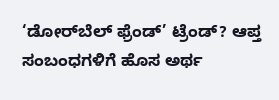‘ಡೋರ್‌ಬೆಲ್ ಫ್ರೆಂಡ್’ ಟ್ರೆಂಡ್? ಆಪ್ತ ಸಂಬಂಧಗಳಿಗೆ ಹೊಸ ಅರ್ಥ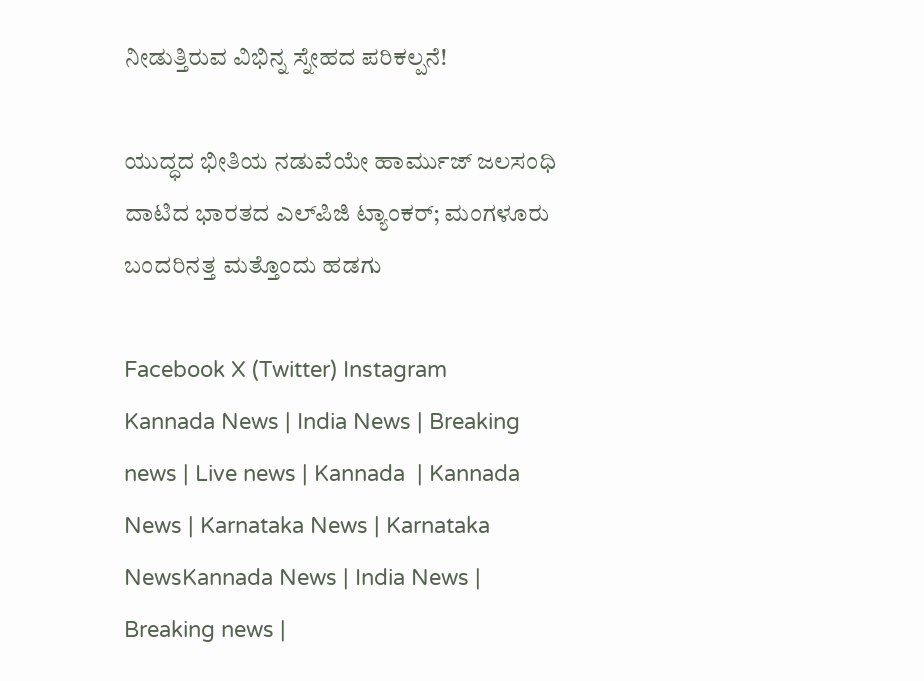ನೀಡುತ್ತಿರುವ ವಿಭಿನ್ನ ಸ್ನೇಹದ ಪರಿಕಲ್ಪನೆ!

ಯುದ್ಧದ ಭೀತಿಯ ನಡುವೆಯೇ ಹಾರ್ಮುಜ್ ಜಲಸಂಧಿ ದಾಟಿದ ಭಾರತದ ಎಲ್‌ಪಿಜಿ ಟ್ಯಾಂಕರ್; ಮಂಗಳೂರು ಬಂದರಿನತ್ತ ಮತ್ತೊಂದು ಹಡಗು

Facebook X (Twitter) Instagram
Kannada News | India News | Breaking news | Live news | Kannada  | Kannada News | Karnataka News | Karnataka NewsKannada News | India News | Breaking news |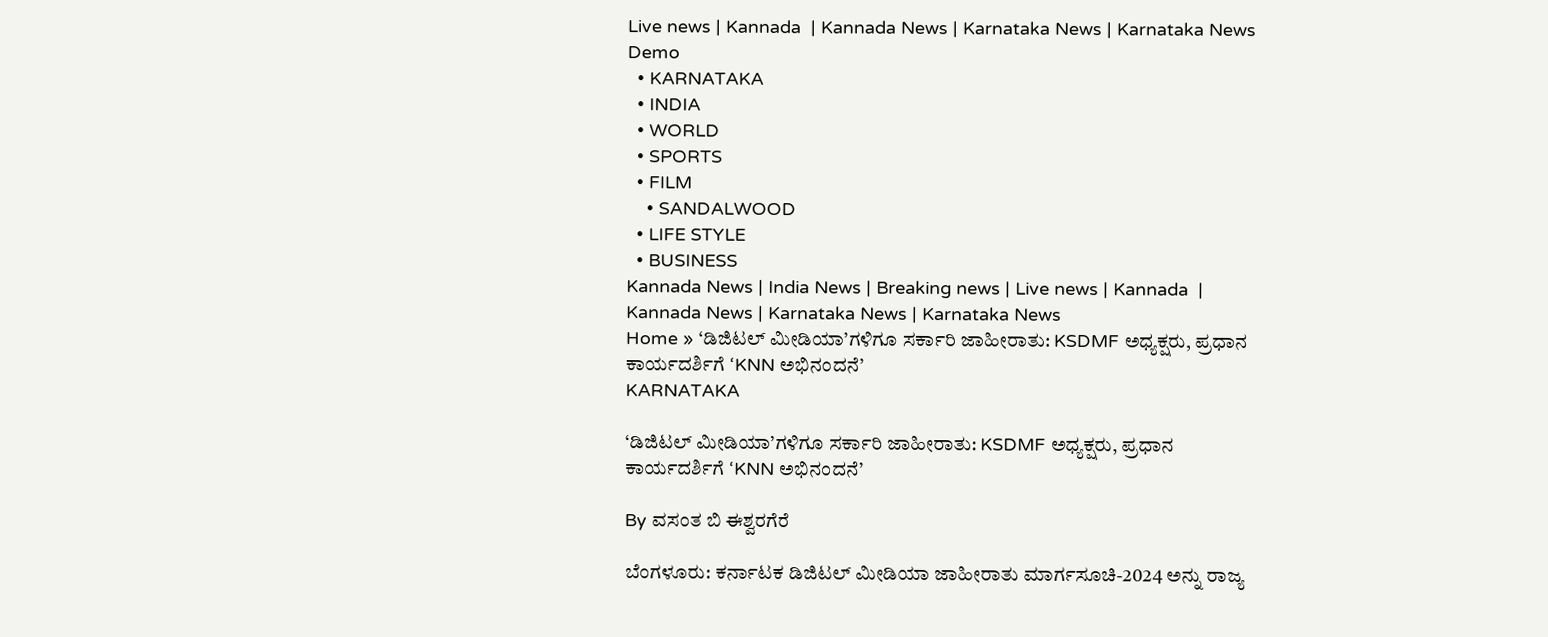Live news | Kannada  | Kannada News | Karnataka News | Karnataka News
Demo
  • KARNATAKA
  • INDIA
  • WORLD
  • SPORTS
  • FILM
    • SANDALWOOD
  • LIFE STYLE
  • BUSINESS
Kannada News | India News | Breaking news | Live news | Kannada  | Kannada News | Karnataka News | Karnataka News
Home » ‘ಡಿಜಿಟಲ್ ಮೀಡಿಯಾ’ಗಳಿಗೂ ಸರ್ಕಾರಿ ಜಾಹೀರಾತು: KSDMF ಅಧ್ಯಕ್ಷರು, ಪ್ರಧಾನ ಕಾರ್ಯದರ್ಶಿಗೆ ‘KNN ಅಭಿನಂದನೆ’
KARNATAKA

‘ಡಿಜಿಟಲ್ ಮೀಡಿಯಾ’ಗಳಿಗೂ ಸರ್ಕಾರಿ ಜಾಹೀರಾತು: KSDMF ಅಧ್ಯಕ್ಷರು, ಪ್ರಧಾನ ಕಾರ್ಯದರ್ಶಿಗೆ ‘KNN ಅಭಿನಂದನೆ’

By ವಸಂತ ಬಿ ಈಶ್ವರಗೆರೆ

ಬೆಂಗಳೂರು: ಕರ್ನಾಟಕ ಡಿಜಿಟಲ್ ಮೀಡಿಯಾ ಜಾಹೀರಾತು ಮಾರ್ಗಸೂಚಿ-2024 ಅನ್ನು ರಾಜ್ಯ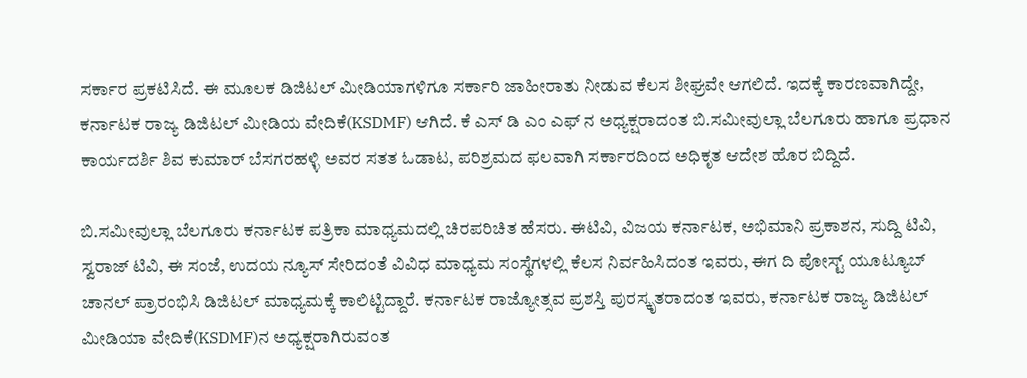ಸರ್ಕಾರ ಪ್ರಕಟಿಸಿದೆ. ಈ ಮೂಲಕ ಡಿಜಿಟಲ್ ಮೀಡಿಯಾಗಳಿಗೂ ಸರ್ಕಾರಿ ಜಾಹೀರಾತು ನೀಡುವ ಕೆಲಸ ಶೀಘ್ರವೇ ಆಗಲಿದೆ. ಇದಕ್ಕೆ ಕಾರಣವಾಗಿದ್ದೇ, ಕರ್ನಾಟಕ ರಾಜ್ಯ ಡಿಜಿಟಲ್ ಮೀಡಿಯ ವೇದಿಕೆ(KSDMF) ಆಗಿದೆ. ಕೆ ಎಸ್ ಡಿ ಎಂ ಎಫ್ ನ ಅಧ್ಯಕ್ಷರಾದಂತ ಬಿ.ಸಮೀವುಲ್ಲಾ ಬೆಲಗೂರು ಹಾಗೂ ಪ್ರಧಾನ ಕಾರ್ಯದರ್ಶಿ ಶಿವ ಕುಮಾರ್ ಬೆಸಗರಹಳ್ಳಿ ಅವರ ಸತತ ಓಡಾಟ, ಪರಿಶ್ರಮದ ಫಲವಾಗಿ ಸರ್ಕಾರದಿಂದ ಅಧಿಕೃತ ಆದೇಶ ಹೊರ ಬಿದ್ದಿದೆ.

ಬಿ.ಸಮೀವುಲ್ಲಾ ಬೆಲಗೂರು ಕರ್ನಾಟಕ ಪತ್ರಿಕಾ ಮಾಧ್ಯಮದಲ್ಲಿ ಚಿರಪರಿಚಿತ ಹೆಸರು. ಈಟಿವಿ, ವಿಜಯ ಕರ್ನಾಟಕ, ಅಭಿಮಾನಿ ಪ್ರಕಾಶನ, ಸುದ್ದಿ ಟಿವಿ, ಸ್ವರಾಜ್ ಟಿವಿ, ಈ ಸಂಜೆ, ಉದಯ ನ್ಯೂಸ್ ಸೇರಿದಂತೆ ವಿವಿಧ ಮಾಧ್ಯಮ ಸಂಸ್ಥೆಗಳಲ್ಲಿ ಕೆಲಸ ನಿರ್ವಹಿಸಿದಂತ ಇವರು, ಈಗ ದಿ ಪೋಸ್ಟ್ ಯೂಟ್ಯೂಬ್ ಚಾನಲ್ ಪ್ರಾರಂಭಿಸಿ ಡಿಜಿಟಲ್ ಮಾಧ್ಯಮಕ್ಕೆ ಕಾಲಿಟ್ಟಿದ್ದಾರೆ. ಕರ್ನಾಟಕ ರಾಜ್ಯೋತ್ಸವ ಪ್ರಶಸ್ತಿ ಪುರಸ್ಕೃತರಾದಂತ ಇವರು, ಕರ್ನಾಟಕ ರಾಜ್ಯ ಡಿಜಿಟಲ್ ಮೀಡಿಯಾ ವೇದಿಕೆ(KSDMF)ನ ಅಧ್ಯಕ್ಷರಾಗಿರುವಂತ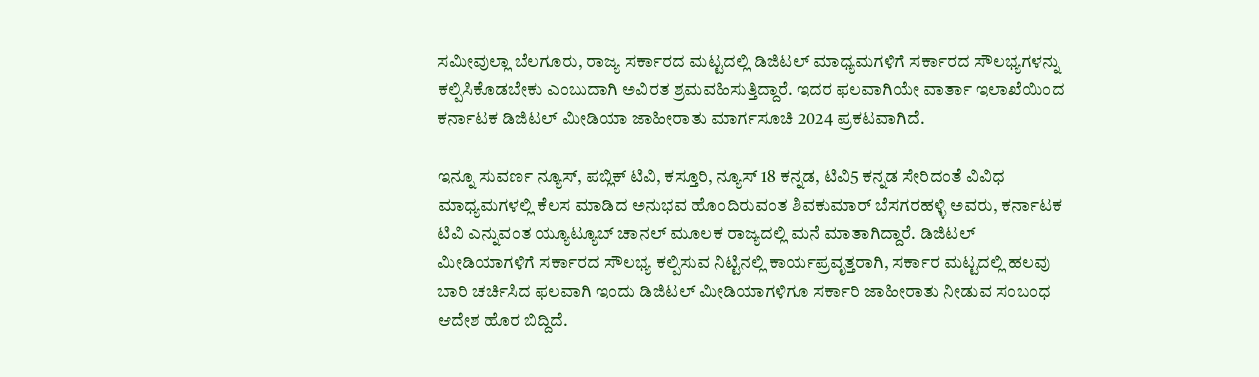ಸಮೀವುಲ್ಲಾ ಬೆಲಗೂರು, ರಾಜ್ಯ ಸರ್ಕಾರದ ಮಟ್ಟದಲ್ಲಿ ಡಿಜಿಟಲ್ ಮಾಧ್ಯಮಗಳಿಗೆ ಸರ್ಕಾರದ ಸೌಲಭ್ಯಗಳನ್ನು ಕಲ್ಪಿಸಿಕೊಡಬೇಕು ಎಂಬುದಾಗಿ ಅವಿರತ ಶ್ರಮವಹಿಸುತ್ತಿದ್ದಾರೆ. ಇದರ ಫಲವಾಗಿಯೇ ವಾರ್ತಾ ಇಲಾಖೆಯಿಂದ ಕರ್ನಾಟಕ ಡಿಜಿಟಲ್ ಮೀಡಿಯಾ ಜಾಹೀರಾತು ಮಾರ್ಗಸೂಚಿ 2024 ಪ್ರಕಟವಾಗಿದೆ.

ಇನ್ನೂ ಸುವರ್ಣ ನ್ಯೂಸ್, ಪಬ್ಲಿಕ್ ಟಿವಿ, ಕಸ್ತೂರಿ, ನ್ಯೂಸ್ 18 ಕನ್ನಡ, ಟಿವಿ5 ಕನ್ನಡ ಸೇರಿದಂತೆ ವಿವಿಧ ಮಾಧ್ಯಮಗಳಲ್ಲಿ ಕೆಲಸ ಮಾಡಿದ ಅನುಭವ ಹೊಂದಿರುವಂತ ಶಿವಕುಮಾರ್ ಬೆಸಗರಹಳ್ಳಿ ಅವರು, ಕರ್ನಾಟಕ ಟಿವಿ ಎನ್ನುವಂತ ಯ್ಯೂಟ್ಯೂಬ್ ಚಾನಲ್ ಮೂಲಕ ರಾಜ್ಯದಲ್ಲಿ ಮನೆ ಮಾತಾಗಿದ್ದಾರೆ. ಡಿಜಿಟಲ್ ಮೀಡಿಯಾಗಳಿಗೆ ಸರ್ಕಾರದ ಸೌಲಭ್ಯ ಕಲ್ಪಿಸುವ ನಿಟ್ಟಿನಲ್ಲಿ ಕಾರ್ಯಪ್ರವೃತ್ತರಾಗಿ, ಸರ್ಕಾರ ಮಟ್ಟದಲ್ಲಿ ಹಲವು ಬಾರಿ ಚರ್ಚಿಸಿದ ಫಲವಾಗಿ ಇಂದು ಡಿಜಿಟಲ್ ಮೀಡಿಯಾಗಳಿಗೂ ಸರ್ಕಾರಿ ಜಾಹೀರಾತು ನೀಡುವ ಸಂಬಂಧ ಆದೇಶ ಹೊರ ಬಿದ್ದಿದೆ.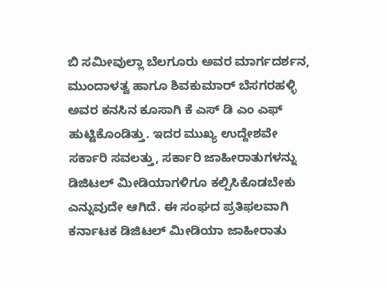ಬಿ ಸಮೀವುಲ್ಲಾ ಬೆಲಗೂರು ಅವರ ಮಾರ್ಗದರ್ಶನ, ಮುಂದಾಳತ್ವ ಹಾಗೂ ಶಿವಕುಮಾರ್ ಬೆಸಗರಹಳ್ಳಿ ಅವರ ಕನಸಿನ ಕೂಸಾಗಿ ಕೆ ಎಸ್ ಡಿ ಎಂ ಎಫ್ ಹುಟ್ಟಿಕೊಂಡಿತ್ತು. ಇದರ ಮುಖ್ಯ ಉದ್ದೇಶವೇ ಸರ್ಕಾರಿ ಸವಲತ್ತು, ಸರ್ಕಾರಿ ಜಾಹೀರಾತುಗಳನ್ನು ಡಿಜಿಟಲ್ ಮೀಡಿಯಾಗಳಿಗೂ ಕಲ್ಪಿಸಿಕೊಡಬೇಕು ಎನ್ನುವುದೇ ಆಗಿದೆ. ಈ ಸಂಘದ ಪ್ರತಿಫಲವಾಗಿ ಕರ್ನಾಟಕ ಡಿಜಿಟಲ್ ಮೀಡಿಯಾ ಜಾಹೀರಾತು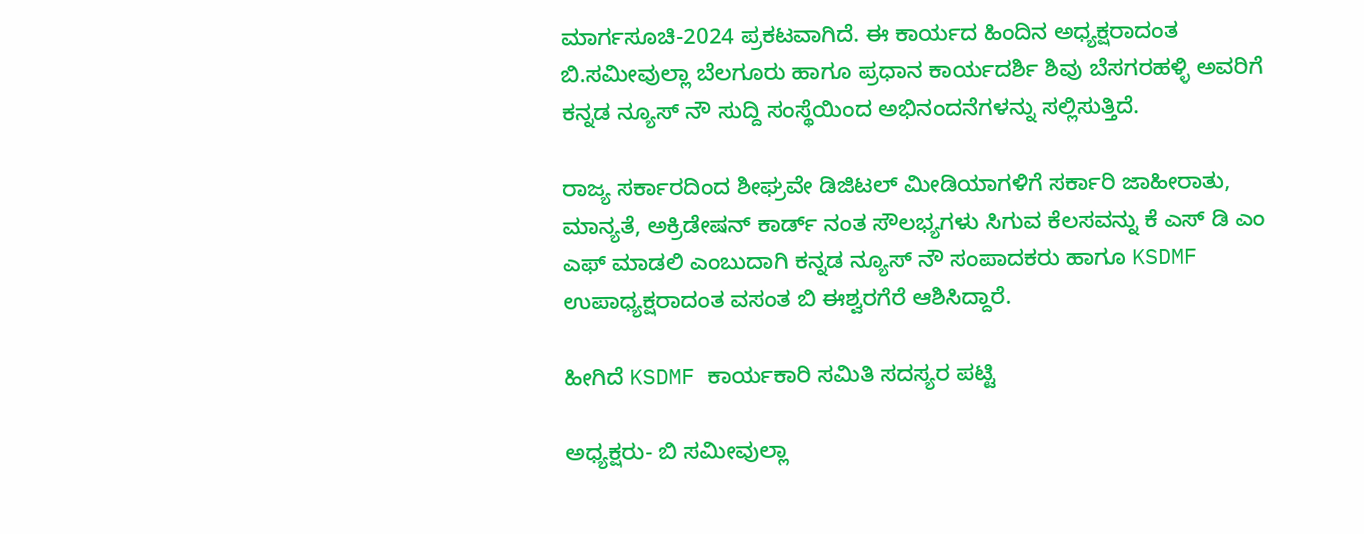ಮಾರ್ಗಸೂಚಿ-2024 ಪ್ರಕಟವಾಗಿದೆ. ಈ ಕಾರ್ಯದ ಹಿಂದಿನ ಅಧ್ಯಕ್ಷರಾದಂತ ಬಿ.ಸಮೀವುಲ್ಲಾ ಬೆಲಗೂರು ಹಾಗೂ ಪ್ರಧಾನ ಕಾರ್ಯದರ್ಶಿ ಶಿವು ಬೆಸಗರಹಳ್ಳಿ ಅವರಿಗೆ ಕನ್ನಡ ನ್ಯೂಸ್ ನೌ ಸುದ್ದಿ ಸಂಸ್ಥೆಯಿಂದ ಅಭಿನಂದನೆಗಳನ್ನು ಸಲ್ಲಿಸುತ್ತಿದೆ.

ರಾಜ್ಯ ಸರ್ಕಾರದಿಂದ ಶೀಘ್ರವೇ ಡಿಜಿಟಲ್ ಮೀಡಿಯಾಗಳಿಗೆ ಸರ್ಕಾರಿ ಜಾಹೀರಾತು, ಮಾನ್ಯತೆ, ಅಕ್ರಿಡೇಷನ್ ಕಾರ್ಡ್ ನಂತ ಸೌಲಭ್ಯಗಳು ಸಿಗುವ ಕೆಲಸವನ್ನು ಕೆ ಎಸ್ ಡಿ ಎಂ ಎಫ್ ಮಾಡಲಿ ಎಂಬುದಾಗಿ ಕನ್ನಡ ನ್ಯೂಸ್ ನೌ ಸಂಪಾದಕರು ಹಾಗೂ KSDMF ಉಪಾಧ್ಯಕ್ಷರಾದಂತ ವಸಂತ ಬಿ ಈಶ್ವರಗೆರೆ ಆಶಿಸಿದ್ದಾರೆ.

ಹೀಗಿದೆ KSDMF ಕಾರ್ಯಕಾರಿ ಸಮಿತಿ ಸದಸ್ಯರ ಪಟ್ಟಿ

ಅಧ್ಯಕ್ಷರು- ಬಿ ಸಮೀವುಲ್ಲಾ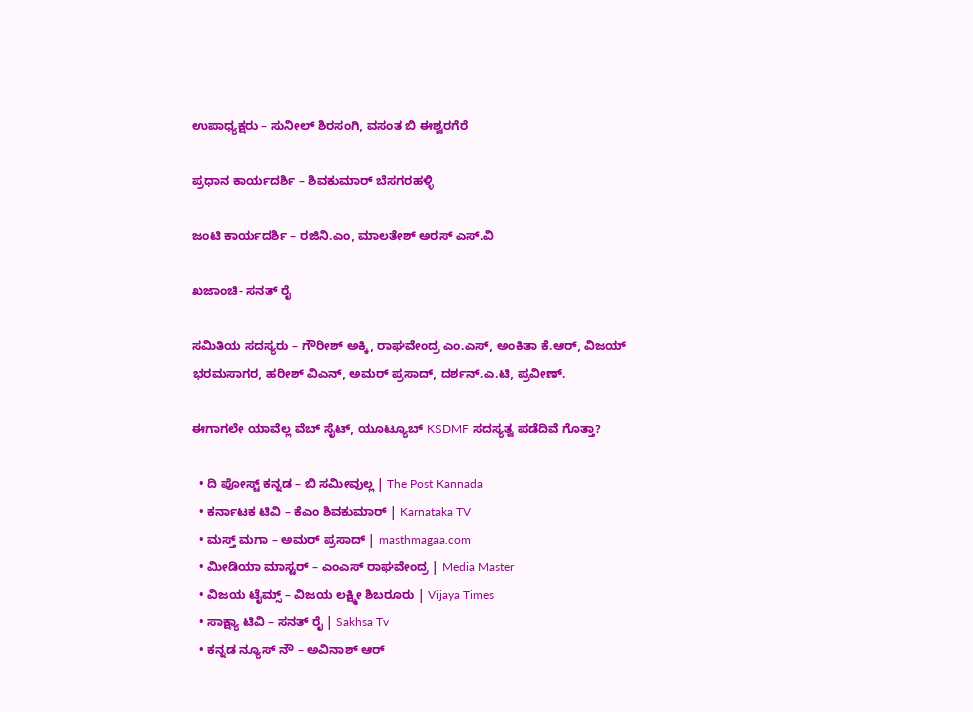ಉಪಾಧ್ಯಕ್ಷರು – ಸುನೀಲ್ ಶಿರಸಂಗಿ, ವಸಂತ ಬಿ ಈಶ್ವರಗೆರೆ

ಪ್ರಧಾನ ಕಾರ್ಯದರ್ಶಿ – ಶಿವಕುಮಾರ್ ಬೆಸಗರಹಳ್ಳಿ

ಜಂಟಿ ಕಾರ್ಯದರ್ಶಿ – ರಜಿನಿ.ಎಂ, ಮಾಲತೇಶ್ ಅರಸ್ ಎಸ್.ವಿ

ಖಜಾಂಚಿ- ಸನತ್ ರೈ

ಸಮಿತಿಯ ಸದಸ್ಯರು – ಗೌರೀಶ್ ಅಕ್ಕಿ, ರಾಘವೇಂದ್ರ ಎಂ.ಎಸ್, ಅಂಕಿತಾ ಕೆ.ಆರ್, ವಿಜಯ್ ಭರಮಸಾಗರ, ಹರೀಶ್ ವಿಎನ್, ಅಮರ್ ಪ್ರಸಾದ್, ದರ್ಶನ್.ಎ.ಟಿ, ಪ್ರವೀಣ್.

ಈಗಾಗಲೇ ಯಾವೆಲ್ಲ ವೆಬ್ ಸೈಟ್, ಯೂಟ್ಯೂಬ್ KSDMF ಸದಸ್ಯತ್ವ ಪಡೆದಿವೆ ಗೊತ್ತಾ?

  • ದಿ ಪೋಸ್ಟ್ ಕನ್ನಡ – ಬಿ ಸಮೀವುಲ್ಲ | The Post Kannada
  • ಕರ್ನಾಟಕ ಟಿವಿ – ಕೆಎಂ ಶಿವಕುಮಾರ್ | Karnataka TV
  • ಮಸ್ತ್ ಮಗಾ – ಅಮರ್ ಪ್ರಸಾದ್ | masthmagaa.com
  • ಮೀಡಿಯಾ ಮಾಸ್ಟರ್ – ಎಂಎಸ್ ರಾಘವೇಂದ್ರ | Media Master
  • ವಿಜಯ ಟೈಮ್ಸ್ – ವಿಜಯ ಲಕ್ಷ್ಮೀ ಶಿಬರೂರು | Vijaya Times
  • ಸಾಕ್ಷ್ಯಾ ಟಿವಿ – ಸನತ್ ರೈ | Sakhsa Tv
  • ಕನ್ನಡ ನ್ಯೂಸ್ ನೌ – ಅವಿನಾಶ್ ಆರ್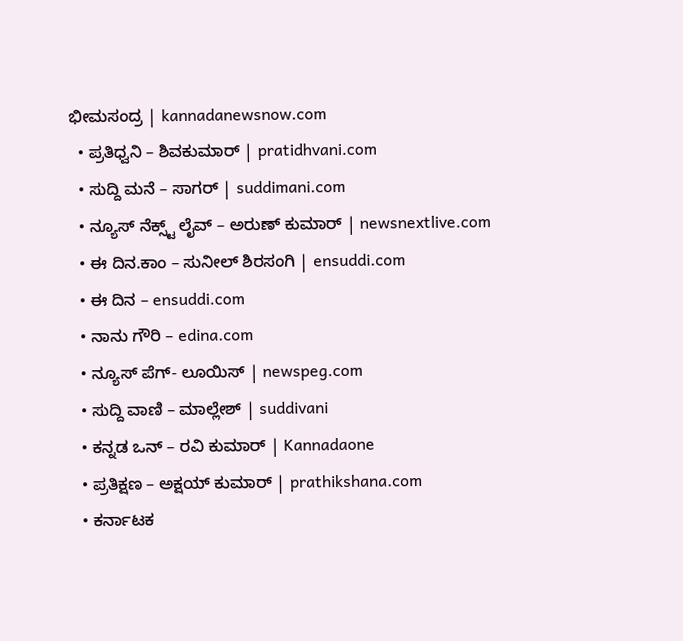ಭೀಮಸಂದ್ರ | kannadanewsnow.com
  • ಪ್ರತಿಧ್ವನಿ – ಶಿವಕುಮಾರ್ | pratidhvani.com
  • ಸುದ್ದಿ ಮನೆ – ಸಾಗರ್ | suddimani.com
  • ನ್ಯೂಸ್ ನೆಕ್ಸ್ಟ್ ಲೈವ್ – ಅರುಣ್ ಕುಮಾರ್ | newsnextlive.com
  • ಈ ದಿನ.ಕಾಂ – ಸುನೀಲ್ ಶಿರಸಂಗಿ | ensuddi.com
  • ಈ ದಿನ – ensuddi.com
  • ನಾನು ಗೌರಿ – edina.com
  • ನ್ಯೂಸ್ ಪೆಗ್- ಲೂಯಿಸ್ | newspeg.com
  • ಸುದ್ದಿ ವಾಣಿ – ಮಾಲ್ಲೇಶ್ | suddivani
  • ಕನ್ನಡ ಒನ್ – ರವಿ ಕುಮಾರ್ | Kannadaone
  • ಪ್ರತಿಕ್ಷಣ – ಅಕ್ಷಯ್ ಕುಮಾರ್ | prathikshana.com
  • ಕರ್ನಾಟಕ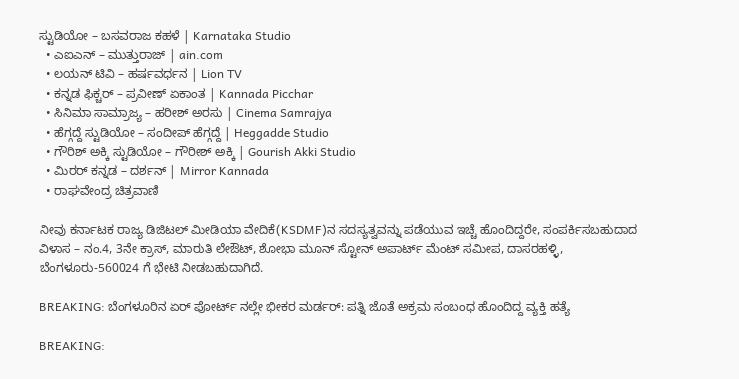ಸ್ಟುಡಿಯೋ – ಬಸವರಾಜ ಕಹಳೆ | Karnataka Studio
  • ಎಐಎನ್ – ಮುತ್ತುರಾಜ್ | ain.com
  • ಲಯನ್ ಟಿವಿ – ಹರ್ಷವರ್ಧನ | Lion TV
  • ಕನ್ನಡ ಫಿಕ್ಚರ್ – ಪ್ರವೀಣ್ ಏಕಾಂತ | Kannada Picchar
  • ಸಿನಿಮಾ ಸಾಮ್ರಾಜ್ಯ – ಹರೀಶ್ ಅರಸು | Cinema Samrajya
  • ಹೆಗ್ಗದ್ದೆ ಸ್ಟುಡಿಯೋ – ಸಂದೀಪ್ ಹೆಗ್ಗದ್ದೆ | Heggadde Studio
  • ಗೌರಿಶ್ ಅಕ್ಕಿ ಸ್ಟುಡಿಯೋ – ಗೌರೀಶ್ ಅಕ್ಕಿ | Gourish Akki Studio
  • ಮಿರರ್ ಕನ್ನಡ – ದರ್ಶನ್ | Mirror Kannada
  • ರಾಘವೇಂದ್ರ ಚಿತ್ರವಾಣಿ

ನೀವು ಕರ್ನಾಟಕ ರಾಜ್ಯ ಡಿಜಿಟಲ್ ಮೀಡಿಯಾ ವೇದಿಕೆ(KSDMF)ನ ಸದಸ್ಯತ್ವವನ್ನು ಪಡೆಯುವ ಇಚ್ಚೆ ಹೊಂದಿದ್ದರೇ, ಸಂಪರ್ಕಿಸಬಹುದಾದ ವಿಳಾಸ – ನಂ.4, 3ನೇ ಕ್ರಾಸ್, ಮಾರುತಿ ಲೇಔಟ್, ಶೋಭಾ ಮೂನ್ ಸ್ಟೋನ್ ಅಪಾರ್ಟ್ ಮೆಂಟ್ ಸಮೀಪ, ದಾಸರಹಳ್ಳಿ, ಬೆಂಗಳೂರು-560024 ಗೆ ಭೇಟಿ ನೀಡಬಹುದಾಗಿದೆ.

BREAKING: ಬೆಂಗಳೂರಿನ ಏರ್ ಪೋರ್ಟ್ ನಲ್ಲೇ ಭೀಕರ ಮರ್ಡರ್: ಪತ್ನಿ ಜೊತೆ ಅಕ್ರಮ ಸಂಬಂಧ ಹೊಂದಿದ್ದ ವ್ಯಕ್ತಿ ಹತ್ಯೆ

BREAKING: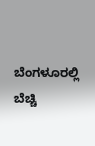ಬೆಂಗಳೂರಲ್ಲಿ ಬೆಚ್ಚಿ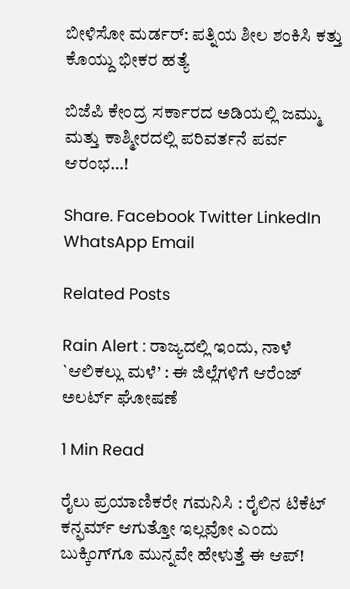ಬೀಳಿಸೋ ಮರ್ಡರ್: ಪತ್ನಿಯ ಶೀಲ ಶಂಕಿಸಿ ಕತ್ತು ಕೊಯ್ದು ಭೀಕರ ಹತ್ಯೆ

ಬಿಜೆಪಿ ಕೇಂದ್ರ ಸರ್ಕಾರದ ಅಡಿಯಲ್ಲಿ ಜಮ್ಮು ಮತ್ತು ಕಾಶ್ಮೀರದಲ್ಲಿ ಪರಿವರ್ತನೆ ಪರ್ವ ಆರಂಭ…!

Share. Facebook Twitter LinkedIn WhatsApp Email

Related Posts

Rain Alert : ರಾಜ್ಯದಲ್ಲಿ ಇಂದು, ನಾಳೆ `ಆಲಿಕಲ್ಲು ಮಳೆ’ : ಈ ಜಿಲ್ಲೆಗಳಿಗೆ ಆರೆಂಜ್ ಅಲರ್ಟ್ ಘೋಷಣೆ

1 Min Read

ರೈಲು ಪ್ರಯಾಣಿಕರೇ ಗಮನಿಸಿ : ರೈಲಿನ ಟಿಕೆಟ್ ಕನ್ಫರ್ಮ್ ಆಗುತ್ತೋ ಇಲ್ಲವೋ ಎಂದು ಬುಕ್ಕಿಂಗ್‌ಗೂ ಮುನ್ನವೇ ಹೇಳುತ್ತೆ ಈ ಆಪ್!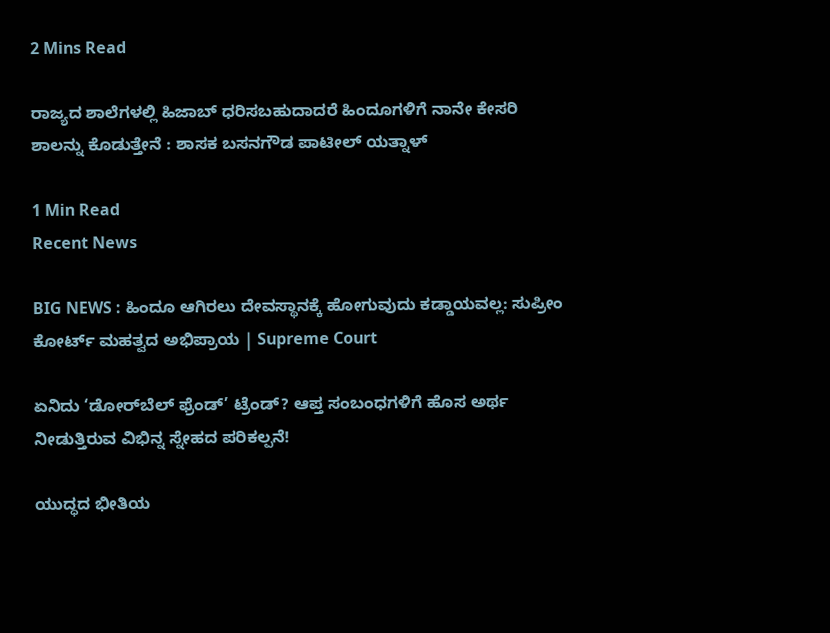2 Mins Read

ರಾಜ್ಯದ ಶಾಲೆಗಳಲ್ಲಿ ಹಿಜಾಬ್ ಧರಿಸಬಹುದಾದರೆ ಹಿಂದೂಗಳಿಗೆ ನಾನೇ ಕೇಸರಿ ಶಾಲನ್ನು ಕೊಡುತ್ತೇನೆ : ಶಾಸಕ ಬಸನಗೌಡ ಪಾಟೀಲ್ ಯತ್ನಾಳ್

1 Min Read
Recent News

BIG NEWS : ಹಿಂದೂ ಆಗಿರಲು ದೇವಸ್ಥಾನಕ್ಕೆ ಹೋಗುವುದು ಕಡ್ಡಾಯವಲ್ಲ: ಸುಪ್ರೀಂ ಕೋರ್ಟ್ ಮಹತ್ವದ ಅಭಿಪ್ರಾಯ | Supreme Court

ಏನಿದು ‘ಡೋರ್‌ಬೆಲ್ ಫ್ರೆಂಡ್’ ಟ್ರೆಂಡ್? ಆಪ್ತ ಸಂಬಂಧಗಳಿಗೆ ಹೊಸ ಅರ್ಥ ನೀಡುತ್ತಿರುವ ವಿಭಿನ್ನ ಸ್ನೇಹದ ಪರಿಕಲ್ಪನೆ!

ಯುದ್ಧದ ಭೀತಿಯ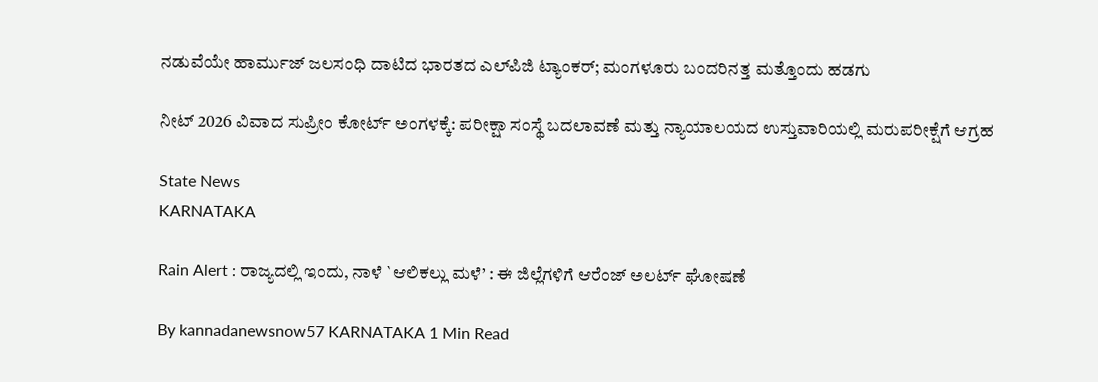ನಡುವೆಯೇ ಹಾರ್ಮುಜ್ ಜಲಸಂಧಿ ದಾಟಿದ ಭಾರತದ ಎಲ್‌ಪಿಜಿ ಟ್ಯಾಂಕರ್; ಮಂಗಳೂರು ಬಂದರಿನತ್ತ ಮತ್ತೊಂದು ಹಡಗು

ನೀಟ್ 2026 ವಿವಾದ ಸುಪ್ರೀಂ ಕೋರ್ಟ್ ಅಂಗಳಕ್ಕೆ: ಪರೀಕ್ಷಾ ಸಂಸ್ಥೆ ಬದಲಾವಣೆ ಮತ್ತು ನ್ಯಾಯಾಲಯದ ಉಸ್ತುವಾರಿಯಲ್ಲಿ ಮರುಪರೀಕ್ಷೆಗೆ ಆಗ್ರಹ

State News
KARNATAKA

Rain Alert : ರಾಜ್ಯದಲ್ಲಿ ಇಂದು, ನಾಳೆ `ಆಲಿಕಲ್ಲು ಮಳೆ’ : ಈ ಜಿಲ್ಲೆಗಳಿಗೆ ಆರೆಂಜ್ ಅಲರ್ಟ್ ಘೋಷಣೆ

By kannadanewsnow57 KARNATAKA 1 Min Read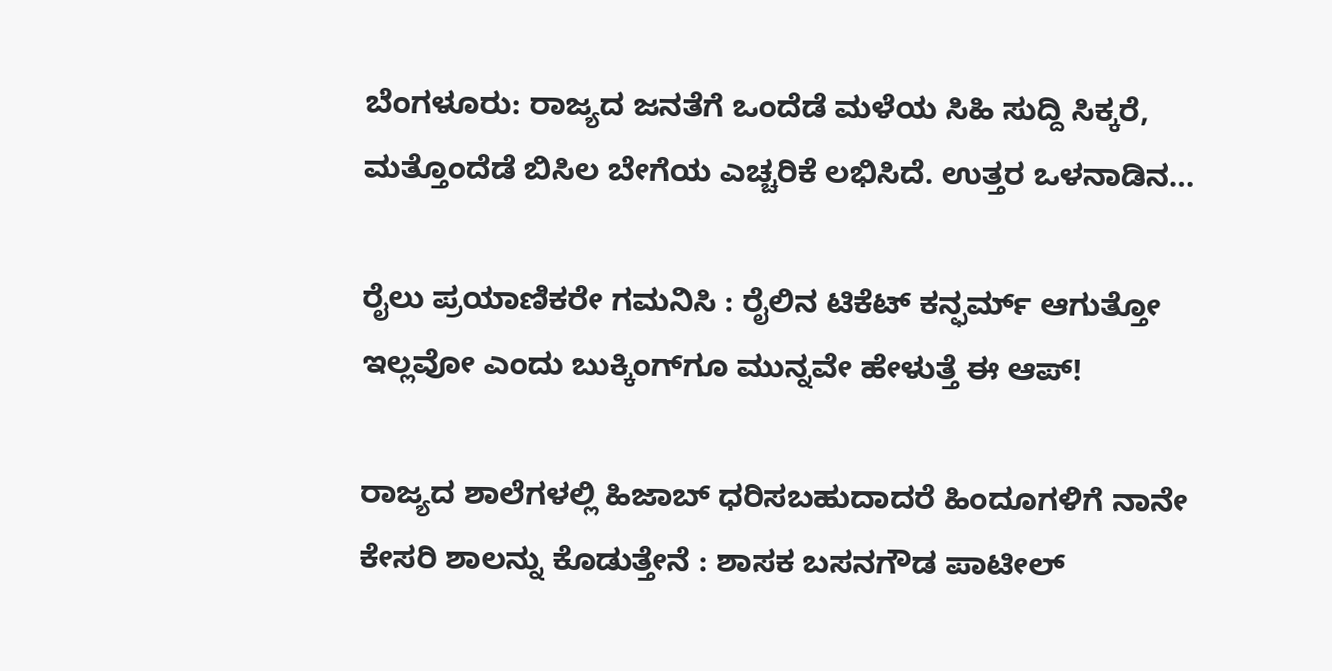ಬೆಂಗಳೂರು: ರಾಜ್ಯದ ಜನತೆಗೆ ಒಂದೆಡೆ ಮಳೆಯ ಸಿಹಿ ಸುದ್ದಿ ಸಿಕ್ಕರೆ, ಮತ್ತೊಂದೆಡೆ ಬಿಸಿಲ ಬೇಗೆಯ ಎಚ್ಚರಿಕೆ ಲಭಿಸಿದೆ. ಉತ್ತರ ಒಳನಾಡಿನ…

ರೈಲು ಪ್ರಯಾಣಿಕರೇ ಗಮನಿಸಿ : ರೈಲಿನ ಟಿಕೆಟ್ ಕನ್ಫರ್ಮ್ ಆಗುತ್ತೋ ಇಲ್ಲವೋ ಎಂದು ಬುಕ್ಕಿಂಗ್‌ಗೂ ಮುನ್ನವೇ ಹೇಳುತ್ತೆ ಈ ಆಪ್!

ರಾಜ್ಯದ ಶಾಲೆಗಳಲ್ಲಿ ಹಿಜಾಬ್ ಧರಿಸಬಹುದಾದರೆ ಹಿಂದೂಗಳಿಗೆ ನಾನೇ ಕೇಸರಿ ಶಾಲನ್ನು ಕೊಡುತ್ತೇನೆ : ಶಾಸಕ ಬಸನಗೌಡ ಪಾಟೀಲ್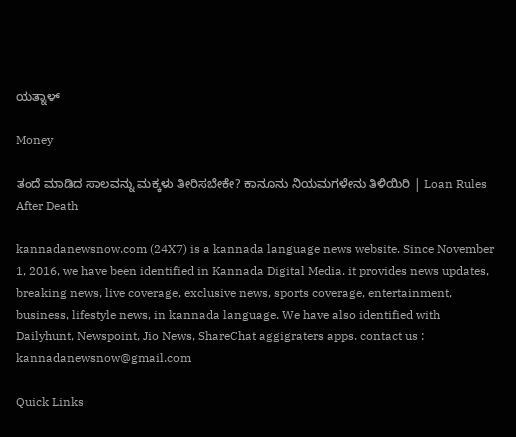ಯತ್ನಾಳ್

Money

ತಂದೆ ಮಾಡಿದ ಸಾಲವನ್ನು ಮಕ್ಕಳು ತೀರಿಸಬೇಕೇ? ಕಾನೂನು ನಿಯಮಗಳೇನು ತಿಳಿಯಿರಿ | Loan Rules After Death

kannadanewsnow.com (24X7) is a kannada language news website. Since November 1, 2016, we have been identified in Kannada Digital Media. it provides news updates, breaking news, live coverage, exclusive news, sports coverage, entertainment, business, lifestyle news, in kannada language. We have also identified with Dailyhunt, Newspoint, Jio News, ShareChat aggigraters apps. contact us : kannadanewsnow@gmail.com

Quick Links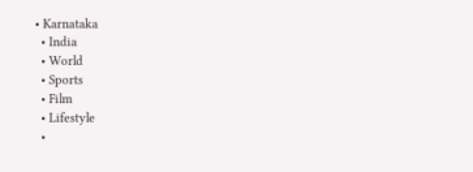• Karnataka
  • India
  • World
  • Sports
  • Film
  • Lifestyle
  •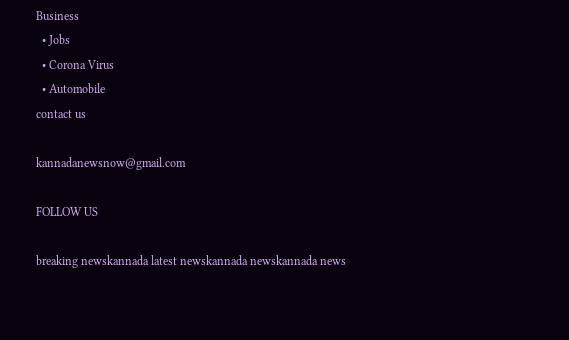Business
  • Jobs
  • Corona Virus
  • Automobile
contact us

kannadanewsnow@gmail.com

FOLLOW US

breaking newskannada latest newskannada newskannada news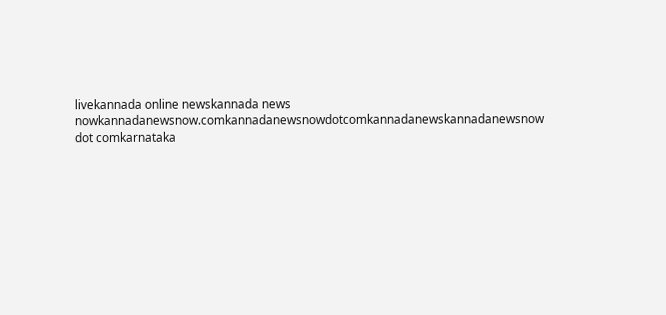livekannada online newskannada news nowkannadanewsnow.comkannadanewsnowdotcomkannadanewskannadanewsnow dot comkarnataka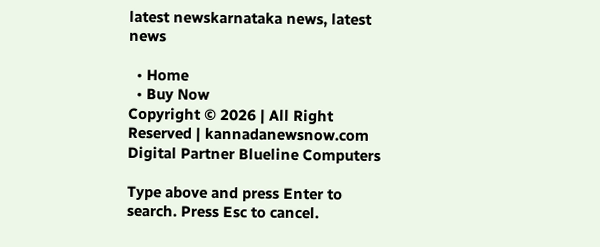latest newskarnataka news, latest news

  • Home
  • Buy Now
Copyright © 2026 | All Right Reserved | kannadanewsnow.com
Digital Partner Blueline Computers

Type above and press Enter to search. Press Esc to cancel.